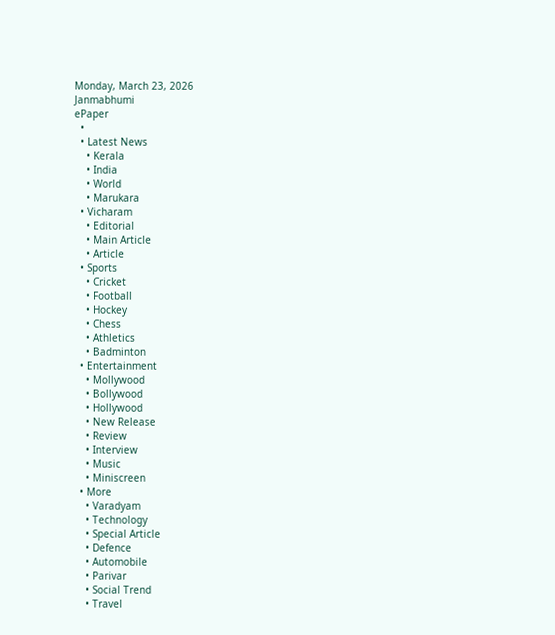Monday, March 23, 2026
Janmabhumi
ePaper
  •
  • Latest News
    • Kerala
    • India
    • World
    • Marukara
  • Vicharam
    • Editorial
    • Main Article
    • Article
  • Sports
    • Cricket
    • Football
    • Hockey
    • Chess
    • Athletics
    • Badminton
  • Entertainment
    • Mollywood
    • Bollywood
    • Hollywood
    • New Release
    • Review
    • Interview
    • Music
    • Miniscreen
  • More
    • Varadyam
    • Technology
    • Special Article
    • Defence
    • Automobile
    • Parivar
    • Social Trend
    • Travel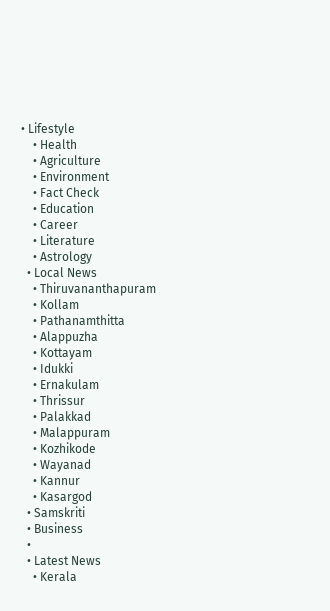• Lifestyle
    • Health
    • Agriculture
    • Environment
    • Fact Check
    • Education
    • Career
    • Literature
    • Astrology
  • Local News
    • Thiruvananthapuram
    • Kollam
    • Pathanamthitta
    • Alappuzha
    • Kottayam
    • Idukki
    • Ernakulam
    • Thrissur
    • Palakkad
    • Malappuram
    • Kozhikode
    • Wayanad
    • Kannur
    • Kasargod
  • Samskriti
  • Business
  •
  • Latest News
    • Kerala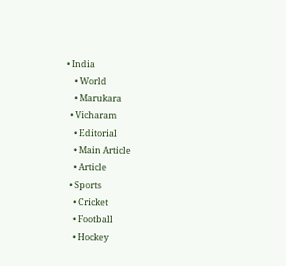• India
    • World
    • Marukara
  • Vicharam
    • Editorial
    • Main Article
    • Article
  • Sports
    • Cricket
    • Football
    • Hockey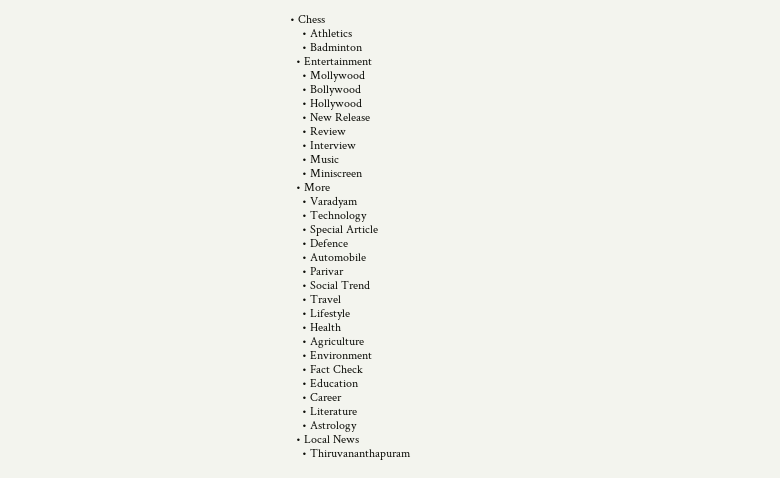• Chess
    • Athletics
    • Badminton
  • Entertainment
    • Mollywood
    • Bollywood
    • Hollywood
    • New Release
    • Review
    • Interview
    • Music
    • Miniscreen
  • More
    • Varadyam
    • Technology
    • Special Article
    • Defence
    • Automobile
    • Parivar
    • Social Trend
    • Travel
    • Lifestyle
    • Health
    • Agriculture
    • Environment
    • Fact Check
    • Education
    • Career
    • Literature
    • Astrology
  • Local News
    • Thiruvananthapuram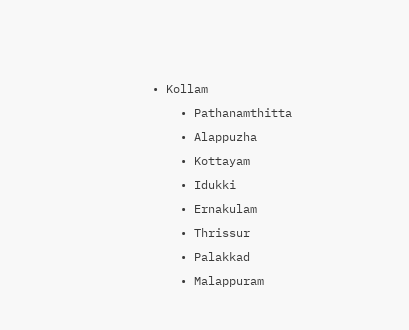• Kollam
    • Pathanamthitta
    • Alappuzha
    • Kottayam
    • Idukki
    • Ernakulam
    • Thrissur
    • Palakkad
    • Malappuram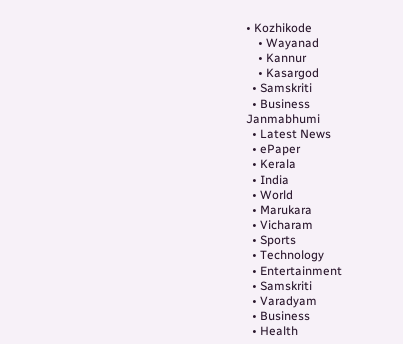• Kozhikode
    • Wayanad
    • Kannur
    • Kasargod
  • Samskriti
  • Business
Janmabhumi
  • Latest News
  • ePaper
  • Kerala
  • India
  • World
  • Marukara
  • Vicharam
  • Sports
  • Technology
  • Entertainment
  • Samskriti
  • Varadyam
  • Business
  • Health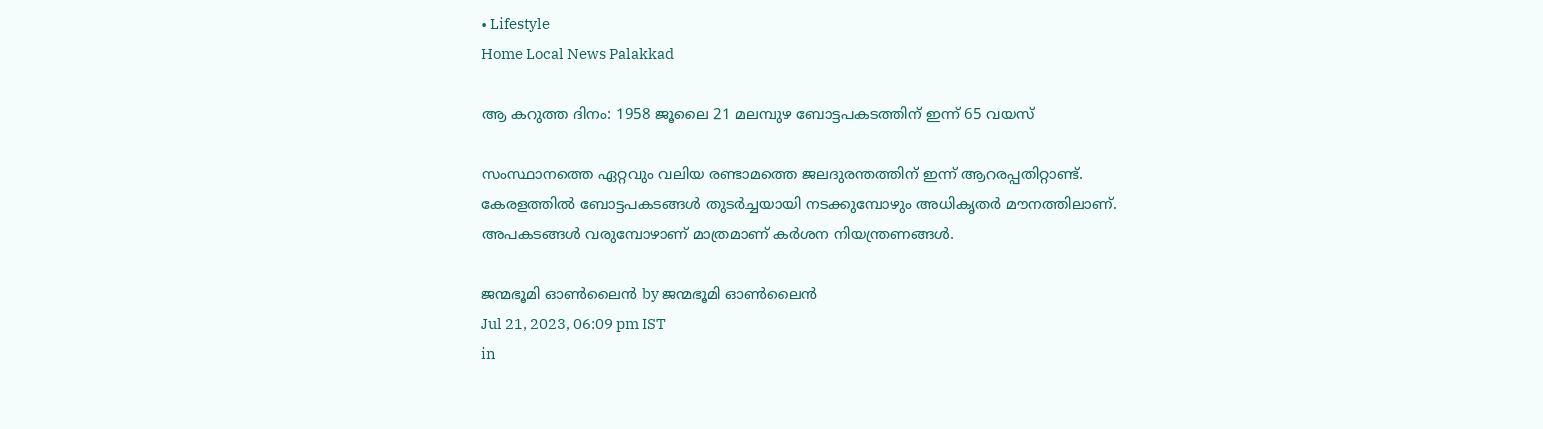• Lifestyle
Home Local News Palakkad

ആ കറുത്ത ദിനം: 1958 ജൂലൈ 21 മലമ്പുഴ ബോട്ടപകടത്തിന് ഇന്ന് 65 വയസ്

സംസ്ഥാനത്തെ ഏറ്റവും വലിയ രണ്ടാമത്തെ ജലദുരന്തത്തിന് ഇന്ന് ആറരപ്പതിറ്റാണ്ട്. കേരളത്തില്‍ ബോട്ടപകടങ്ങള്‍ തുടര്‍ച്ചയായി നടക്കുമ്പോഴും അധികൃതര്‍ മൗനത്തിലാണ്. അപകടങ്ങള്‍ വരുമ്പോഴാണ് മാത്രമാണ് കര്‍ശന നിയന്ത്രണങ്ങള്‍.

ജന്മഭൂമി ഓണ്‍ലൈന്‍ by ജന്മഭൂമി ഓണ്‍ലൈന്‍
Jul 21, 2023, 06:09 pm IST
in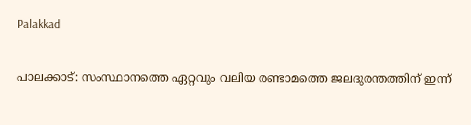Palakkad

പാലക്കാട്: സംസ്ഥാനത്തെ ഏറ്റവും വലിയ രണ്ടാമത്തെ ജലദുരന്തത്തിന് ഇന്ന്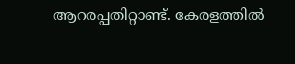ആറരപ്പതിറ്റാണ്ട്. കേരളത്തില്‍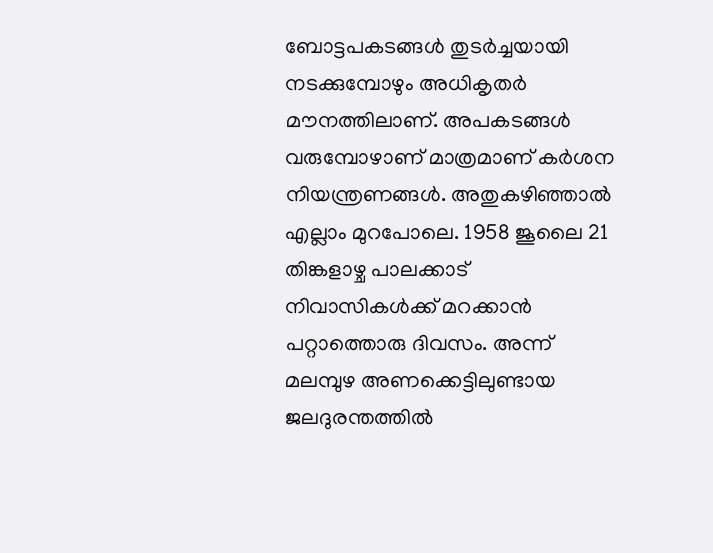ബോട്ടപകടങ്ങള്‍ തുടര്‍ച്ചയായി നടക്കുമ്പോഴും അധികൃതര്‍ മൗനത്തിലാണ്. അപകടങ്ങള്‍ വരുമ്പോഴാണ് മാത്രമാണ് കര്‍ശന നിയന്ത്രണങ്ങള്‍. അതുകഴിഞ്ഞാല്‍ എല്ലാം മുറപോലെ. 1958 ജൂലൈ 21 തിങ്കളാഴ്ച പാലക്കാട് നിവാസികള്‍ക്ക് മറക്കാന്‍ പറ്റാത്തൊരു ദിവസം. അന്ന് മലമ്പുഴ അണക്കെട്ടിലുണ്ടായ ജലദുരന്തത്തില്‍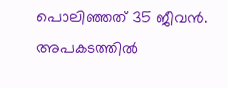പൊലിഞ്ഞത് 35 ജീവന്‍. അപകടത്തില്‍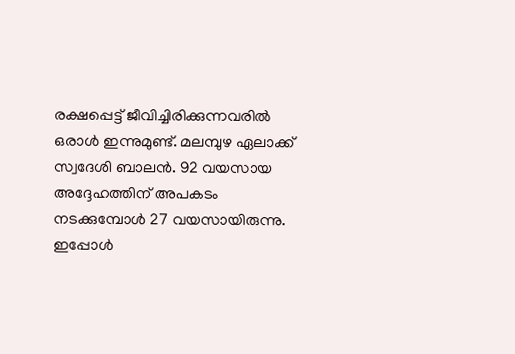രക്ഷപ്പെട്ട് ജീവിച്ചിരിക്കുന്നവരില്‍ ഒരാള്‍ ഇന്നുമുണ്ട്. മലമ്പുഴ ഏലാക്ക് സ്വദേശി ബാലന്‍. 92 വയസായ അദ്ദേഹത്തിന് അപകടം നടക്കുമ്പോള്‍ 27 വയസായിരുന്നു. ഇപ്പോള്‍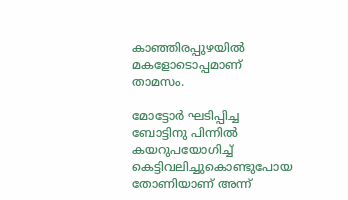കാഞ്ഞിരപ്പുഴയില്‍ മകളോടൊപ്പമാണ് താമസം.

മോട്ടോര്‍ ഘടിപ്പിച്ച ബോട്ടിനു പിന്നില്‍ കയറുപയോഗിച്ച് കെട്ടിവലിച്ചുകൊണ്ടുപോയ തോണിയാണ് അന്ന്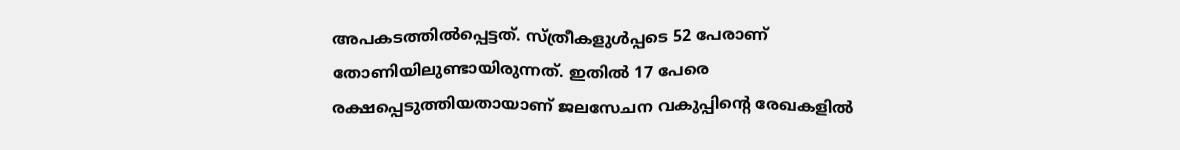അപകടത്തില്‍പ്പെട്ടത്. സ്ത്രീകളുള്‍പ്പടെ 52 പേരാണ് തോണിയിലുണ്ടായിരുന്നത്. ഇതില്‍ 17 പേരെ രക്ഷപ്പെടുത്തിയതായാണ് ജലസേചന വകുപ്പിന്റെ രേഖകളില്‍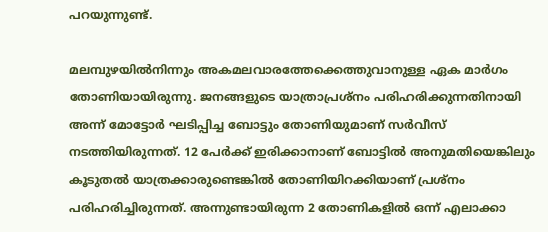പറയുന്നുണ്ട്.

മലമ്പുഴയില്‍നിന്നും അകമലവാരത്തേക്കെത്തുവാനുള്ള ഏക മാര്‍ഗം തോണിയായിരുന്നു. ജനങ്ങളുടെ യാത്രാപ്രശ്‌നം പരിഹരിക്കുന്നതിനായി അന്ന് മോട്ടോര്‍ ഘടിപ്പിച്ച ബോട്ടും തോണിയുമാണ് സര്‍വീസ് നടത്തിയിരുന്നത്. 12 പേര്‍ക്ക് ഇരിക്കാനാണ് ബോട്ടില്‍ അനുമതിയെങ്കിലും കൂടുതല്‍ യാത്രക്കാരുണ്ടെങ്കില്‍ തോണിയിറക്കിയാണ് പ്രശ്‌നം പരിഹരിച്ചിരുന്നത്. അന്നുണ്ടായിരുന്ന 2 തോണികളില്‍ ഒന്ന് എലാക്കാ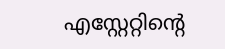എസ്റ്റേറ്റിന്റെ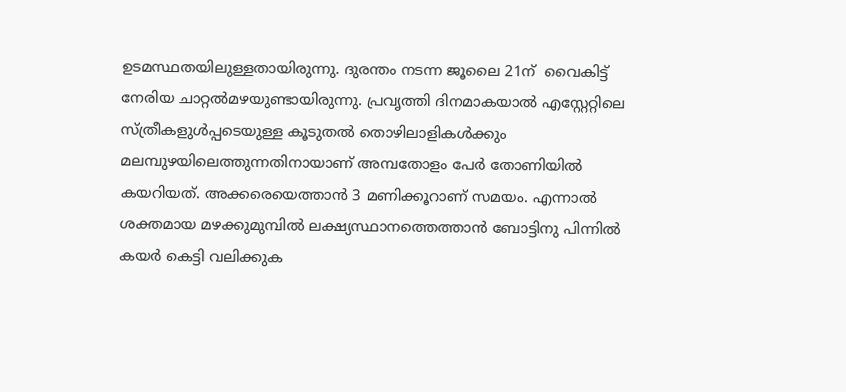ഉടമസ്ഥതയിലുള്ളതായിരുന്നു. ദുരന്തം നടന്ന ജൂലൈ 21ന്  വൈകിട്ട് നേരിയ ചാറ്റല്‍മഴയുണ്ടായിരുന്നു. പ്രവൃത്തി ദിനമാകയാല്‍ എസ്റ്റേറ്റിലെ സ്ത്രീകളുള്‍പ്പടെയുള്ള കൂടുതല്‍ തൊഴിലാളികള്‍ക്കും മലമ്പുഴയിലെത്തുന്നതിനായാണ് അമ്പതോളം പേര്‍ തോണിയില്‍ കയറിയത്. അക്കരെയെത്താന്‍ 3 മണിക്കൂറാണ് സമയം. എന്നാല്‍ ശക്തമായ മഴക്കുമുമ്പില്‍ ലക്ഷ്യസ്ഥാനത്തെത്താന്‍ ബോട്ടിനു പിന്നില്‍ കയര്‍ കെട്ടി വലിക്കുക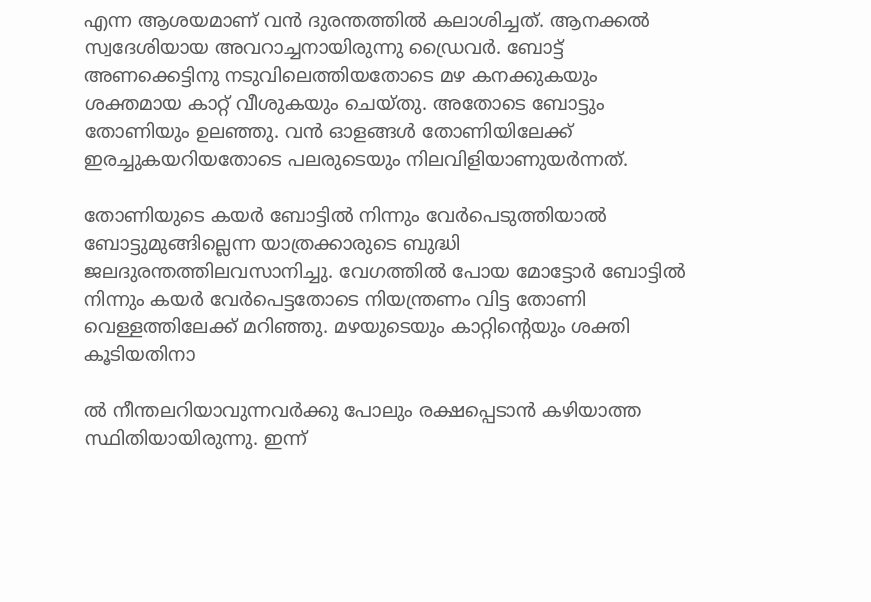എന്ന ആശയമാണ് വന്‍ ദുരന്തത്തില്‍ കലാശിച്ചത്. ആനക്കല്‍ സ്വദേശിയായ അവറാച്ചനായിരുന്നു ഡ്രൈവര്‍. ബോട്ട് അണക്കെട്ടിനു നടുവിലെത്തിയതോടെ മഴ കനക്കുകയും ശക്തമായ കാറ്റ് വീശുകയും ചെയ്തു. അതോടെ ബോട്ടും തോണിയും ഉലഞ്ഞു. വന്‍ ഓളങ്ങള്‍ തോണിയിലേക്ക് ഇരച്ചുകയറിയതോടെ പലരുടെയും നിലവിളിയാണുയര്‍ന്നത്.

തോണിയുടെ കയര്‍ ബോട്ടില്‍ നിന്നും വേര്‍പെടുത്തിയാല്‍ ബോട്ടുമുങ്ങില്ലെന്ന യാത്രക്കാരുടെ ബുദ്ധി ജലദുരന്തത്തിലവസാനിച്ചു. വേഗത്തില്‍ പോയ മോട്ടോര്‍ ബോട്ടില്‍ നിന്നും കയര്‍ വേര്‍പെട്ടതോടെ നിയന്ത്രണം വിട്ട തോണി വെള്ളത്തിലേക്ക് മറിഞ്ഞു. മഴയുടെയും കാറ്റിന്റെയും ശക്തി കൂടിയതിനാ

ല്‍ നീന്തലറിയാവുന്നവര്‍ക്കു പോലും രക്ഷപ്പെടാന്‍ കഴിയാത്ത സ്ഥിതിയായിരുന്നു. ഇന്ന്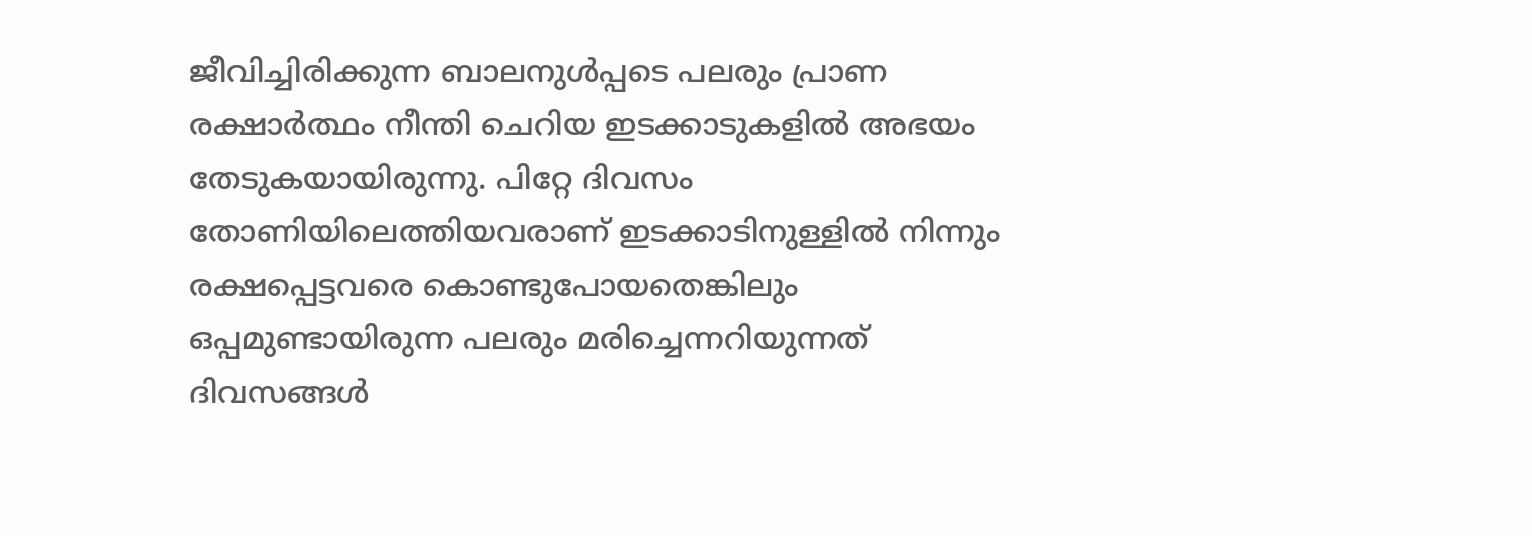ജീവിച്ചിരിക്കുന്ന ബാലനുള്‍പ്പടെ പലരും പ്രാണ രക്ഷാര്‍ത്ഥം നീന്തി ചെറിയ ഇടക്കാടുകളില്‍ അഭയം തേടുകയായിരുന്നു. പിറ്റേ ദിവസം തോണിയിലെത്തിയവരാണ് ഇടക്കാടിനുള്ളില്‍ നിന്നും രക്ഷപ്പെട്ടവരെ കൊണ്ടുപോയതെങ്കിലും ഒപ്പമുണ്ടായിരുന്ന പലരും മരിച്ചെന്നറിയുന്നത് ദിവസങ്ങള്‍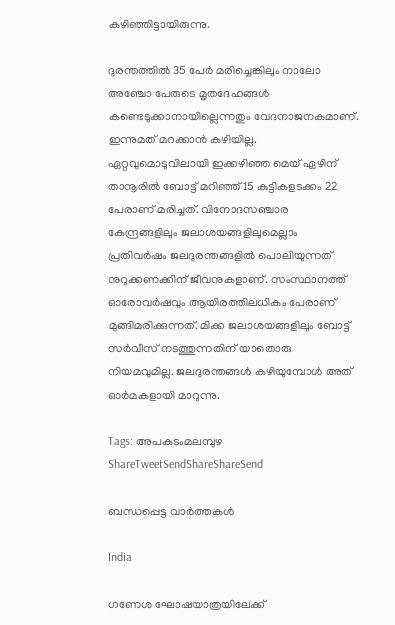കഴിഞ്ഞിട്ടായിരുന്നു.

ദുരന്തത്തില്‍ 35 പേര്‍ മരിച്ചെങ്കിലും നാലോ അഞ്ചോ പേരുടെ മൃതദേഹങ്ങള്‍ കണ്ടെടുക്കാനായില്ലെന്നതും വേദനാജനകമാണ്. ഇന്നുമത് മറക്കാന്‍ കഴിയില്ല. ഏറ്റവുമൊടുവിലായി ഇക്കഴിഞ്ഞ മെയ് ഏഴിന് താനൂരില്‍ ബോട്ട് മറിഞ്ഞ് 15 കുട്ടികളടക്കം 22 പേരാണ് മരിച്ചത്. വിനോദസഞ്ചാര കേന്ദ്രങ്ങളിലും ജലാശയങ്ങളിലുമെല്ലാം പ്രതിവര്‍ഷം ജലദുരന്തങ്ങളില്‍ പൊലിയുന്നത് നുറുക്കണക്കിന് ജീവനുകളാണ്. സംസ്ഥാനത്ത് ഓരോവര്‍ഷവും ആയിരത്തിലധികം പേരാണ് മുങ്ങിമരിക്കുന്നത്. മിക്ക ജലാശയങ്ങളിലും ബോട്ട് സര്‍വീസ് നടത്തുന്നതിന് യാതൊരു നിയമവുമില്ല. ജലദുരന്തങ്ങള്‍ കഴിയുമ്പോള്‍ അത് ഓര്‍മകളായി മാറുന്നു.

Tags: അപകടംമലമ്പുഴ
ShareTweetSendShareShareSend

ബന്ധപ്പെട്ട വാര്‍ത്തകള്‍

India

ഗണേശ ഘോഷയാത്രയിലേക്ക്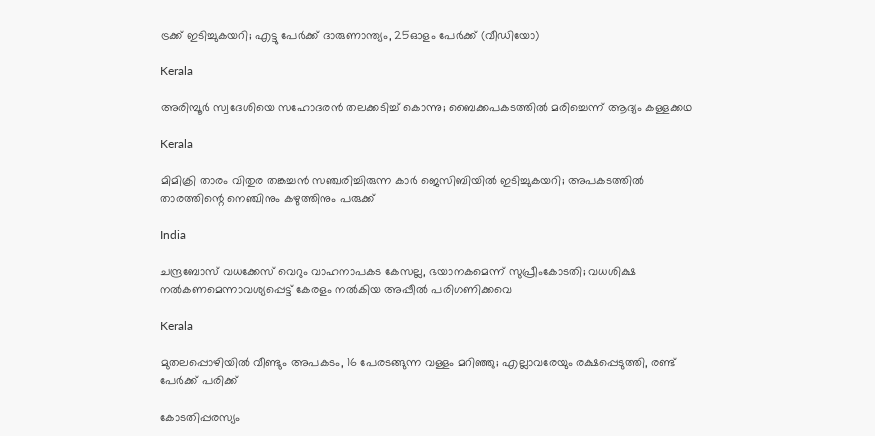ട്രക്ക് ഇടിച്ചുകയറി; എട്ടു പേർക്ക് ദാരുണാന്ത്യം, 25ഓളം പേർക്ക് (വീഡിയോ)

Kerala

അരിമ്പൂർ സ്വദേശിയെ സഹോദരൻ തലക്കടിച്ച് കൊന്നു; ബൈക്കപകടത്തിൽ മരിച്ചെന്ന് ആദ്യം കള്ളക്കഥ

Kerala

മിമിക്രി താരം വിതുര തങ്കച്ചന്‍ സഞ്ചരിച്ചിരുന്ന കാര്‍ ജെസിബിയില്‍ ഇടിച്ചുകയറി; അപകടത്തില്‍ താരത്തിന്റെ നെഞ്ചിനും കഴുത്തിനും പരുക്ക്

India

ചന്ദ്രബോസ് വധക്കേസ് വെറും വാഹനാപകട കേസല്ല, ഭയാനകമെന്ന് സുപ്രീംകോടതി; വധശിക്ഷ നല്‍കണമെന്നാവശ്യപ്പെട്ട് കേരളം നല്‍കിയ അപ്പീല്‍ പരിഗണിക്കവെ

Kerala

മുതലപ്പൊഴിയില്‍ വീണ്ടും അപകടം, 16 പേരടങ്ങുന്ന വള്ളം മറിഞ്ഞു; എല്ലാവരേയും രക്ഷപ്പെടുത്തി, രണ്ട് പേര്‍ക്ക് പരിക്ക്

കോടതിപ്പരസ്യം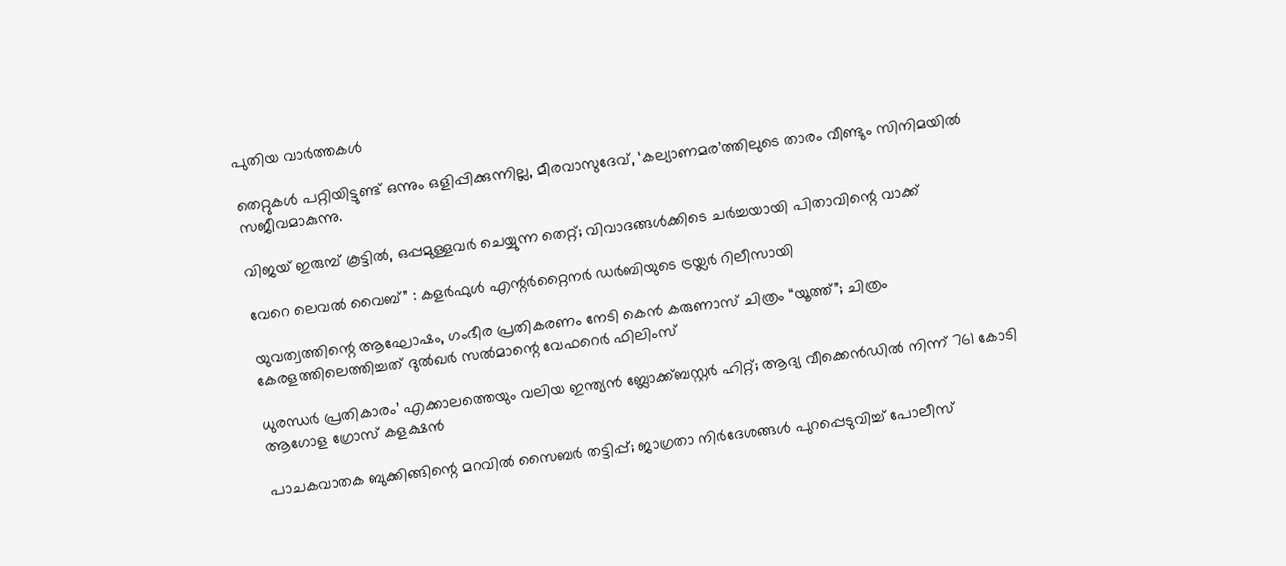പുതിയ വാര്‍ത്തകള്‍

തെറ്റുകൾ പറ്റിയിട്ടുണ്ട് ഒന്നും ഒളിപ്പിക്കുന്നില്ല, മീരവാസുദേവ്, ‘കല്യാണമര’ത്തിലുടെ താരം വീണ്ടും സിനിമയിൽ സജീവമാകുന്നു.

വിജയ് ഇരുമ്പ് കൂട്ടിൽ, ഒപ്പമുള്ളവർ ചെയ്യുന്ന തെറ്റ്; വിവാദങ്ങൾക്കിടെ ചർച്ചയായി പിതാവിന്റെ വാക്ക്

വേറെ ലെവൽ വൈബ്” : കളർഫുൾ എന്റർറ്റൈനർ ഡർബിയുടെ ട്രയ്ലർ റിലീസായി

യുവത്വത്തിന്റെ ആഘോഷം, ഗംഭീര പ്രതികരണം നേടി കെൻ കരുണാസ് ചിത്രം “യൂത്ത്”; ചിത്രം കേരളത്തിലെത്തിച്ചത് ദുൽഖർ സൽമാന്റെ വേഫറെർ ഫിലിംസ്

ധുരന്ധർ പ്രതികാരം’ എക്കാലത്തെയും വലിയ ഇന്ത്യൻ ബ്ലോക്ക്ബസ്റ്റർ ഹിറ്റ്; ആദ്യ വീക്കെൻഡിൽ നിന്ന് 761 കോടി ആഗോള ഗ്രോസ് കളക്ഷൻ

പാചകവാതക ബുക്കിങ്ങിന്റെ മറവില്‍ സൈബര്‍ തട്ടിപ്പ്; ജാഗ്രതാ നിർദേശങ്ങൾ പുറപ്പെടുവിച്ച് പോലീസ്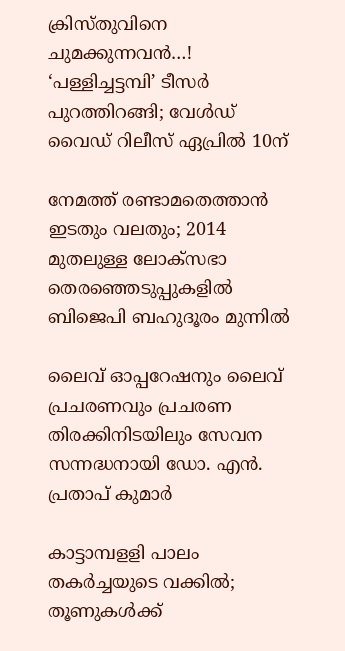ക്രിസ്തുവിനെ ചുമക്കുന്നവൻ…! ‘പള്ളിച്ചട്ടമ്പി’ ടീസർ പുറത്തിറങ്ങി; വേൾഡ് വൈഡ് റിലീസ് ഏപ്രിൽ 10ന്

നേമത്ത് രണ്ടാമതെത്താന്‍ ഇടതും വലതും; 2014 മുതലുള്ള ലോക്‌സഭാ തെരഞ്ഞെടുപ്പുകളില്‍ ബിജെപി ബഹുദൂരം മുന്നിൽ

ലൈവ് ഓപ്പറേഷനും ലൈവ് പ്രചരണവും പ്രചരണ തിരക്കിനിടയിലും സേവന സന്നദ്ധനായി ഡോ. എന്‍. പ്രതാപ് കുമാര്‍

കാട്ടാമ്പളളി പാലം തകര്‍ച്ചയുടെ വക്കില്‍; തൂണുകൾക്ക്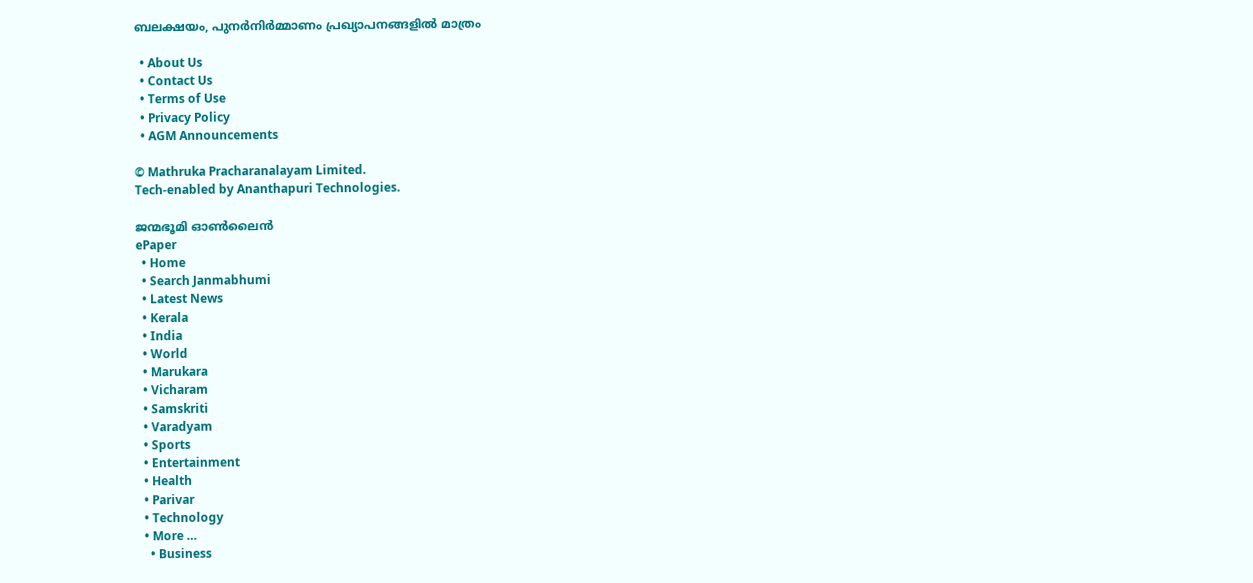ബലക്ഷയം, പുനര്‍നിര്‍മ്മാണം പ്രഖ്യാപനങ്ങളില്‍ മാത്രം

  • About Us
  • Contact Us
  • Terms of Use
  • Privacy Policy
  • AGM Announcements

© Mathruka Pracharanalayam Limited.
Tech-enabled by Ananthapuri Technologies.

ജന്മഭൂമി ഓണ്‍ലൈന്‍
ePaper
  • Home
  • Search Janmabhumi
  • Latest News
  • Kerala
  • India
  • World
  • Marukara
  • Vicharam
  • Samskriti
  • Varadyam
  • Sports
  • Entertainment
  • Health
  • Parivar
  • Technology
  • More …
    • Business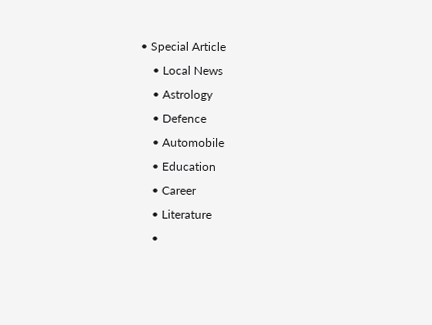• Special Article
    • Local News
    • Astrology
    • Defence
    • Automobile
    • Education
    • Career
    • Literature
    •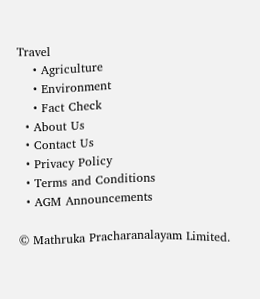Travel
    • Agriculture
    • Environment
    • Fact Check
  • About Us
  • Contact Us
  • Privacy Policy
  • Terms and Conditions
  • AGM Announcements

© Mathruka Pracharanalayam Limited.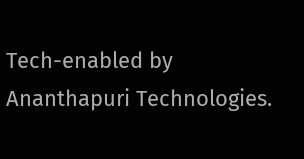Tech-enabled by Ananthapuri Technologies.